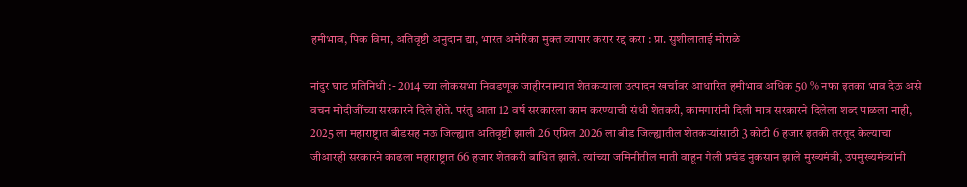हमीभाव, पिक विमा, अतिवृष्टी अनुदान द्या, भारत अमेरिका मुक्त व्यापार करार रद्द करा : प्रा. सुशीलाताई मोराळे

नांदुर घाट प्रतिनिधी :- 2014 च्या लोकसभा निवडणूक जाहीरनाम्यात शेतकऱ्याला उत्पादन खर्चावर आधारित हमीभाव अधिक 50 % नफा इतका भाव देऊ असे वचन मोदीजींच्या सरकारने दिले होते. परंतु आता 12 वर्ष सरकारला काम करण्याची संधी शेतकरी, कामगारांनी दिली मात्र सरकारने दिलेला शब्द पाळला नाही, 2025 ला महाराष्ट्रात बीडसह नऊ जिल्ह्यात अतिवृष्टी झाली 26 एप्रिल 2026 ला बीड जिल्ह्यातील शेतकऱ्यांसाठी 3 कोटी 6 हजार इतकी तरतूद केल्याचा जीआरही सरकारने काढला महाराष्ट्रात 66 हजार शेतकरी बाधित झाले. त्यांच्या जमिनीतील माती वाहून गेली प्रचंड नुकसान झाले मुख्यमंत्री, उपमुख्यमंत्र्यांनी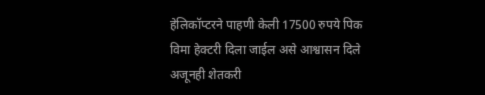हेलिकॉप्टरने पाहणी केली 17500 रुपये पिक विमा हेक्टरी दिला जाईल असे आश्वासन दिले अजूनही शेतकरी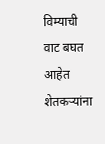विम्याची वाट बघत आहेत शेतकऱ्यांना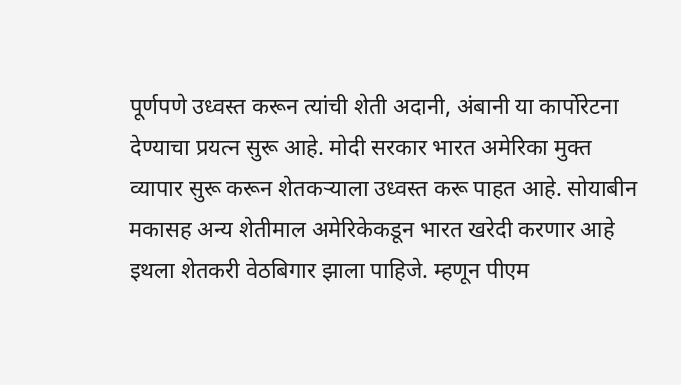पूर्णपणे उध्वस्त करून त्यांची शेती अदानी, अंबानी या कार्पोरेटना देण्याचा प्रयत्न सुरू आहे. मोदी सरकार भारत अमेरिका मुक्त व्यापार सुरू करून शेतकऱ्याला उध्वस्त करू पाहत आहे. सोयाबीन मकासह अन्य शेतीमाल अमेरिकेकडून भारत खरेदी करणार आहे इथला शेतकरी वेठबिगार झाला पाहिजे. म्हणून पीएम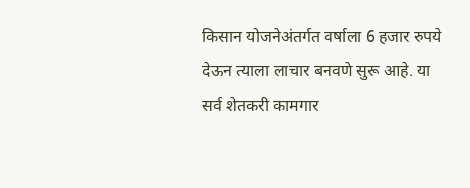किसान योजनेअंतर्गत वर्षाला 6 हजार रुपये देऊन त्याला लाचार बनवणे सुरू आहे. या सर्व शेतकरी कामगार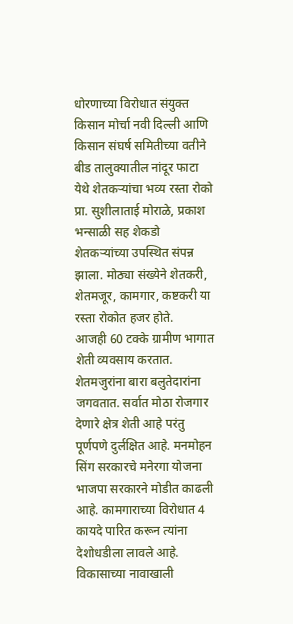धोरणाच्या विरोधात संयुक्त किसान मोर्चा नवी दिल्ली आणि किसान संघर्ष समितीच्या वतीने बीड तालुक्यातील नांदूर फाटा येथे शेतकऱ्यांचा भव्य रस्ता रोको प्रा. सुशीलाताई मोराळे, प्रकाश भन्साळी सह शेकडो शेतकऱ्यांच्या उपस्थित संपन्न झाला. मोठ्या संख्येने शेतकरी, शेतमजूर, कामगार, कष्टकरी या रस्ता रोकोत हजर होते.
आजही 60 टक्के ग्रामीण भागात शेती व्यवसाय करतात. शेतमजुरांना बारा बलुतेदारांना जगवतात. सर्वात मोठा रोजगार देणारे क्षेत्र शेती आहे परंतु पूर्णपणे दुर्लक्षित आहे. मनमोहन सिंग सरकारचे मनेरगा योजना भाजपा सरकारने मोडीत काढली आहे. कामगाराच्या विरोधात 4 कायदे पारित करून त्यांना देशोधडीला लावले आहे. विकासाच्या नावाखाली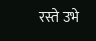रस्ते उभे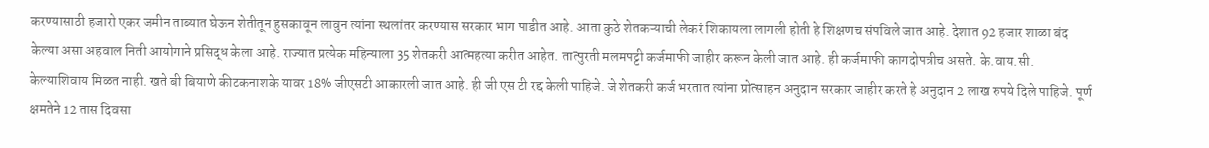करण्यासाठी हजारो एकर जमीन ताब्यात घेऊन शेतीतून हुसकावून लावुन त्यांना स्थलांतर करण्यास सरकार भाग पाडीत आहे. आता कुठे शेतकऱ्याची लेकरं शिकायला लागली होती हे शिक्षणच संपविले जात आहे. देशात 92 हजार शाळा बंद केल्या असा अहवाल निती आयोगाने प्रसिद्ध केला आहे. राज्यात प्रत्येक महिन्याला 35 शेतकरी आत्महत्या करीत आहेत. तात्पुरती मलमपट्टी कर्जमाफी जाहीर करून केली जात आहे. ही कर्जमाफी कागदोपत्रीच असते. के.वाय.सी. केल्याशिवाय मिळत नाही. खते बी बियाणे कीटकनाशके यावर 18% जीएसटी आकारली जात आहे. ही जी एस टी रद्द केली पाहिजे. जे शेतकरी कर्ज भरतात त्यांना प्रोत्साहन अनुदान सरकार जाहीर करते हे अनुदान 2 लाख रुपये दिले पाहिजे. पूर्ण क्षमतेने 12 तास दिवसा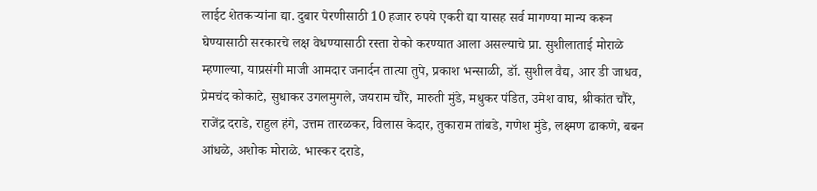लाईट शेतकऱ्यांना द्या. दुबार पेरणीसाठी 10 हजार रुपये एकरी द्या यासह सर्व मागण्या मान्य करून घेण्यासाठी सरकारचे लक्ष वेधण्यासाठी रस्ता रोको करण्यात आला असल्याचे प्रा. सुशीलाताई मोराळे म्हणाल्या, याप्रसंगी माजी आमदार जनार्दन तात्या तुपे, प्रकाश भन्साळी, डॉ. सुशील वैद्य, आर डी जाधव, प्रेमचंद कोकाटे, सुधाकर उगलमुगले, जयराम चौरे, मारुती मुंडे, मधुकर पंडित, उमेश वाघ, श्रीकांत चौरे, राजेंद्र दराडे, राहुल हंगे, उत्तम तारळकर, विलास केदार, तुकाराम तांबडे, गणेश मुंडे, लक्ष्मण ढाकणे, बबन आंधळे, अशोक मोराळे. भास्कर दराडे,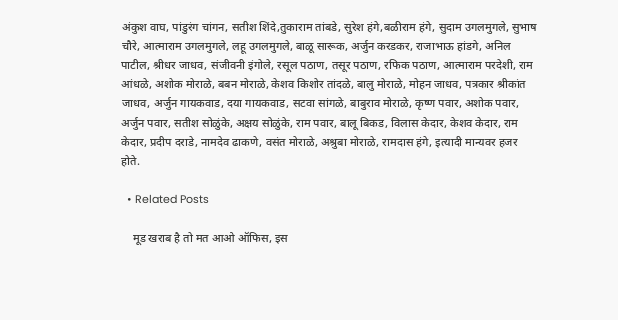अंकुश वाघ, पांडुरंग चांगन, सतीश शिंदे,तुकाराम तांबडे, सुरेश हंगे,बळीराम हंगे, सुदाम उगलमुगले, सुभाष चौरे, आत्माराम उगलमुगले, लहू उगलमुगले, बाळू सारूक, अर्जुन करडकर, राजाभाऊ हांडगे, अनिल पाटील, श्रीधर जाधव, संजीवनी इंगोले, रसूल पठाण, तसूर पठाण, रफिक पठाण, आत्माराम परदेशी, राम आंधळे, अशोक मोराळे, बबन मोराळे, केशव किशोर तांदळे, बालु मोराळे, मोहन जाधव, पत्रकार श्रीकांत जाधव, अर्जुन गायकवाड, दया गायकवाड, सटवा सांगळे, बाबुराव मोराळे, कृष्ण पवार, अशोक पवार, अर्जुन पवार, सतीश सोळुंके, अक्षय सोळुंके, राम पवार, बालू बिकड, विलास केदार, केशव केदार, राम केदार, प्रदीप दराडे, नामदेव ढाकणे, वसंत मोराळे, अश्रुबा मोराळे, रामदास हंगे, इत्यादी मान्यवर हजर होते.

  • Related Posts

    मूड खराब है तो मत आओ ऑफिस, इस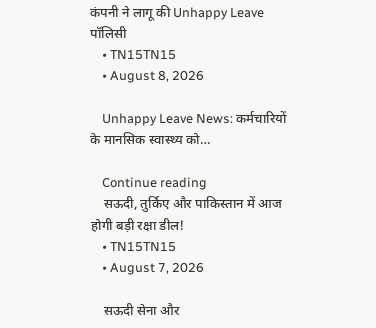कंपनी ने लागू की Unhappy Leave पॉलिसी
    • TN15TN15
    • August 8, 2026

    Unhappy Leave News: कर्मचारियों के मानसिक स्वास्थ्य को…

    Continue reading
    सऊदी, तुर्किए और पाकिस्तान में आज होगी बड़ी रक्षा डील!
    • TN15TN15
    • August 7, 2026

    सऊदी सेना और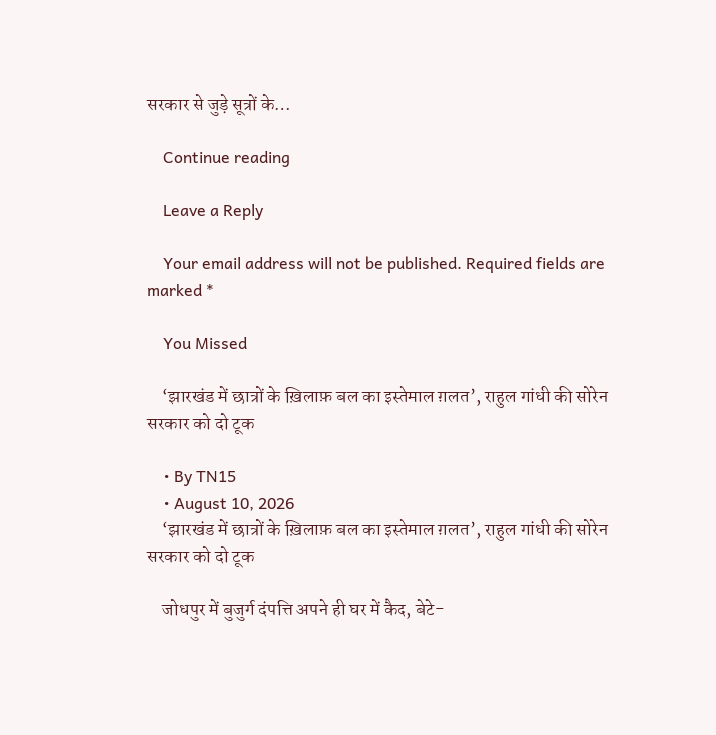सरकार से जुड़े सूत्रों के…

    Continue reading

    Leave a Reply

    Your email address will not be published. Required fields are marked *

    You Missed

    ‘झारखंड में छात्रों के ख़िलाफ़ बल का इस्तेमाल ग़लत’, राहुल गांधी की सोरेन सरकार को दो टूक

    • By TN15
    • August 10, 2026
    ‘झारखंड में छात्रों के ख़िलाफ़ बल का इस्तेमाल ग़लत’, राहुल गांधी की सोरेन सरकार को दो टूक

    जोधपुर में बुजुर्ग दंपत्ति अपने ही घर में कैद, बेटे-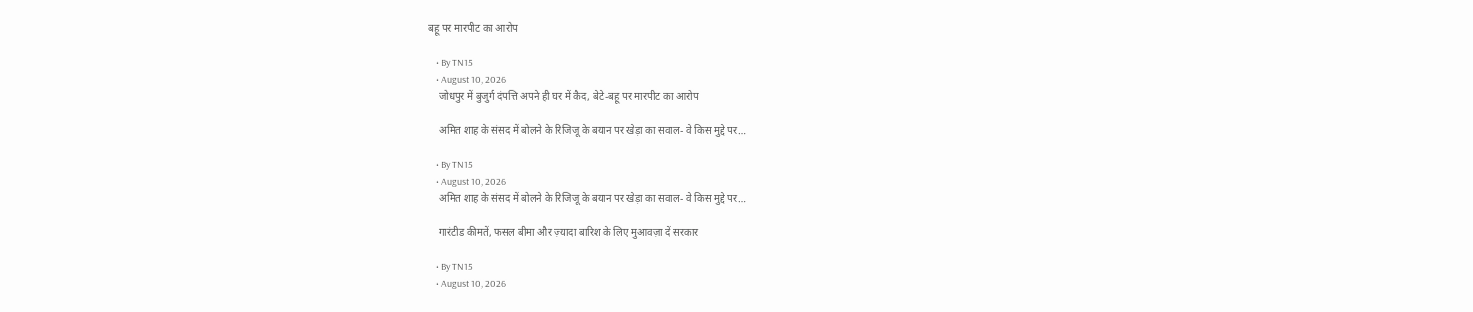बहू पर मारपीट का आरोप

    • By TN15
    • August 10, 2026
    जोधपुर में बुजुर्ग दंपत्ति अपने ही घर में कैद, बेटे-बहू पर मारपीट का आरोप

    अमित शाह के संसद में बोलने के रिजिजू के बयान पर खेड़ा का सवाल- वे किस मुद्दे पर…

    • By TN15
    • August 10, 2026
    अमित शाह के संसद में बोलने के रिजिजू के बयान पर खेड़ा का सवाल- वे किस मुद्दे पर…

    गारंटीड कीमतें, फसल बीमा और ज़्यादा बारिश के लिए मुआवज़ा दें सरकार

    • By TN15
    • August 10, 2026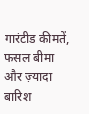गारंटीड कीमतें, फसल बीमा और ज़्यादा बारिश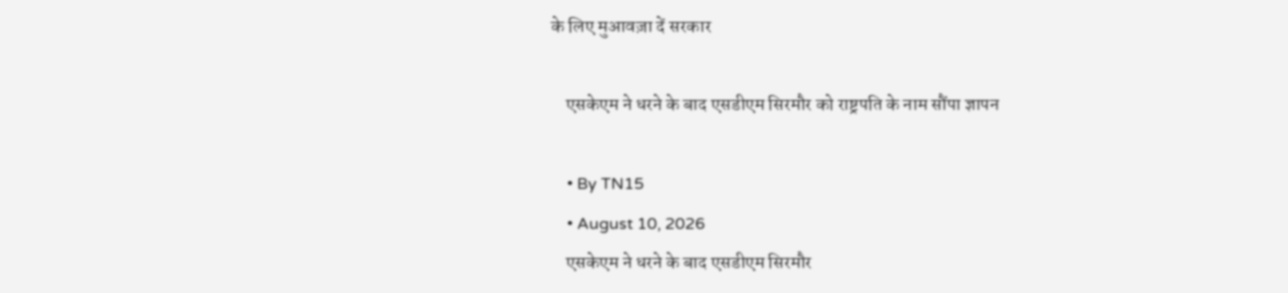के लिए मुआवज़ा दें सरकार

    एसकेएम ने धरने के बाद एसडीएम सिरमौर को राष्ट्रपति के नाम सौंपा ज्ञापन

    • By TN15
    • August 10, 2026
    एसकेएम ने धरने के बाद एसडीएम सिरमौर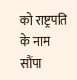को राष्ट्रपति के नाम सौंपा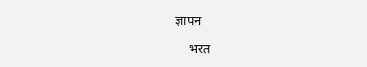ज्ञापन

    भरत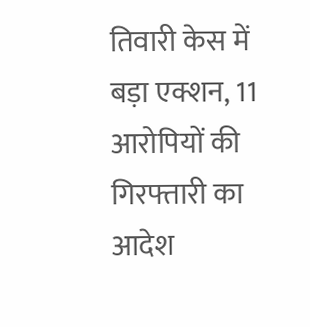तिवारी केस में बड़ा एक्शन, 11 आरोपियों की गिरफ्तारी का आदेश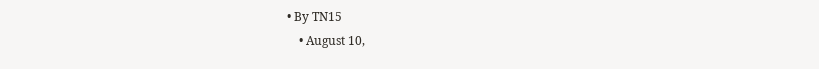• By TN15
    • August 10,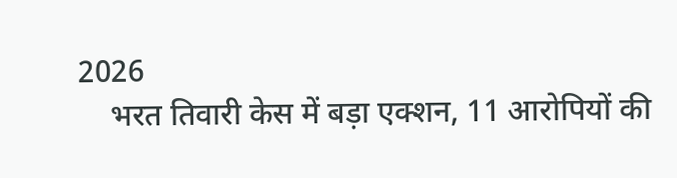2026
    भरत तिवारी केस में बड़ा एक्शन, 11 आरोपियों की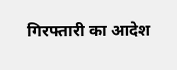गिरफ्तारी का आदेश